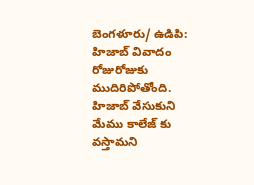బెంగళూరు/ ఉడిపి: హిజాబ్ వివాదం రోజురోజుకు ముదిరిపోతోంది. హిజాబ్ వేసుకుని మేము కాలేజ్ కు వస్తామని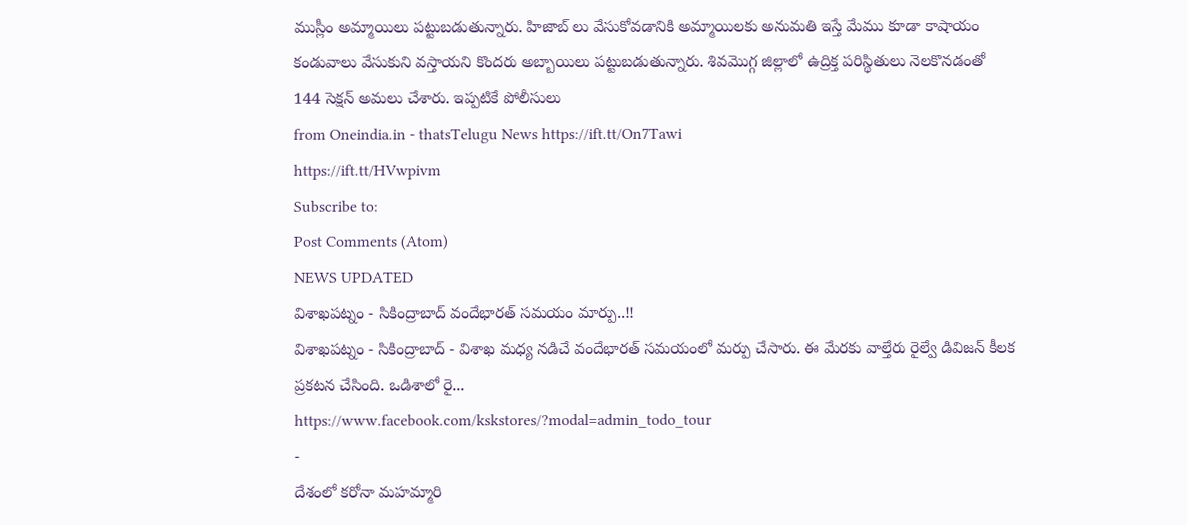ముస్లీం అమ్మాయిలు పట్టుబడుతున్నారు. హిజాబ్ లు వేసుకోవడానికి అమ్మాయిలకు అనుమతి ఇస్తే మేము కూడా కాషాయం కండువాలు వేసుకుని వస్తాయని కొందరు అబ్బాయిలు పట్టుబడుతున్నారు. శివమొగ్గ జిల్లాలో ఉద్రిక్త పరిస్థితులు నెలకొనడంతో 144 సెక్షన్ అమలు చేశారు. ఇప్పటికే పోలీసులు
from Oneindia.in - thatsTelugu News https://ift.tt/On7Tawi
https://ift.tt/HVwpivm
Subscribe to:
Post Comments (Atom)
NEWS UPDATED
విశాఖపట్నం - సికింద్రాబాద్ వందేభారత్ సమయం మార్పు..!!
విశాఖపట్నం - సికింద్రాబాద్ - విశాఖ మధ్య నడిచే వందేభారత్ సమయంలో మర్పు చేసారు. ఈ మేరకు వాల్తేరు రైల్వే డివిజన్ కీలక ప్రకటన చేసింది. ఒడిశాలో రై...
https://www.facebook.com/kskstores/?modal=admin_todo_tour
-
దేశంలో కరోనా మహమ్మారి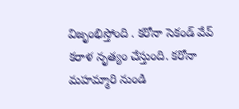విజృంభిస్తోంది . కరోనా సెకండ్ వేవ్ కరాళ నృత్యం చేస్తుంది. కరోనా మహమ్మారి నుండి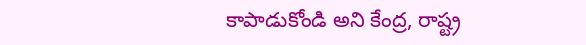కాపాడుకోండి అని కేంద్ర, రాష్ట్ర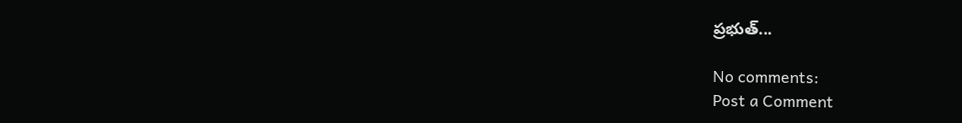ప్రభుత్...

No comments:
Post a Comment